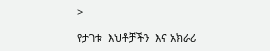>

የታገቱ  እህቶቻችን  እና አክራሪ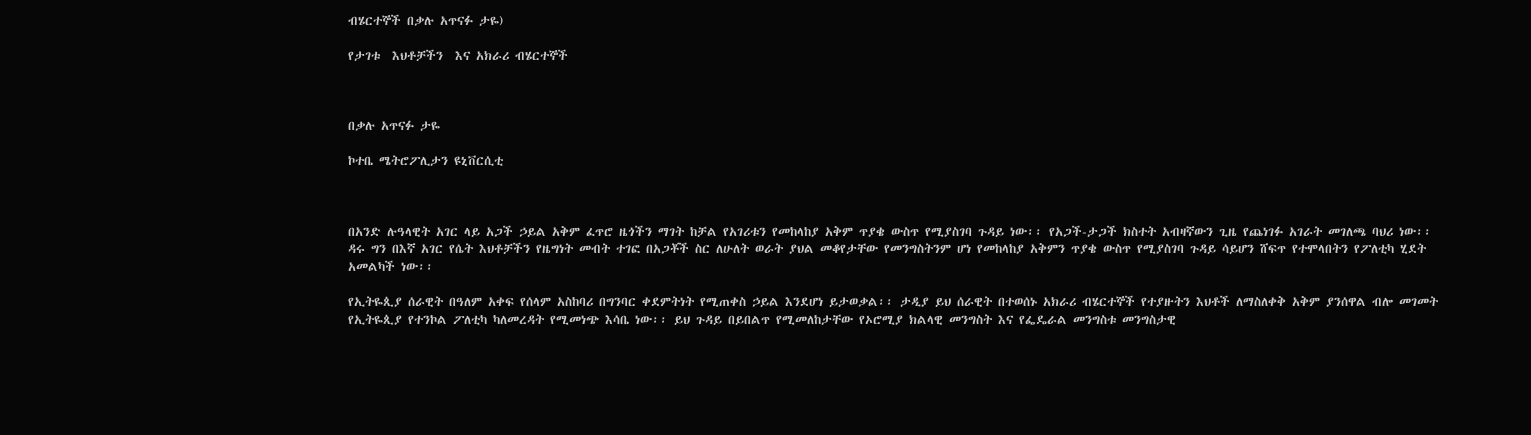ብሄርተኞች በቃሉ አጥናፉ ታዬ)

የታገቱ  እህቶቻችን  እና አክራሪ ብሄርተኞች



በቃሉ አጥናፉ ታዬ

ኮተቤ ሜትሮፖሊታን ዩኒቨርሲቲ



በአንድ ሉዓላዊት አገር ላይ አጋች ኃይል አቅም ፈጥሮ ዜጎችን ማገት ከቻል የአገሪቱን የመከላከያ አቅም ጥያቄ ውስጥ የሚያስገባ ጉዳይ ነው፡፡ የአጋች-ታጋች ክስተት አብዛኛውን ጊዜ የጨነገፉ አገራት መገለጫ ባህሪ ነው፡፡  ዳሩ ግን በእኛ አገር የሴት እህቶቻችን የዜግነት መብት ተገፎ በአጋቾች ስር ለሁለት ወራት ያህል መቆየታቸው የመንግስትንም ሆነ የመከላከያ አቅምን ጥያቄ ውስጥ የሚያስገባ ጉዳይ ሳይሆን ሸፍጥ የተሞላበትን የፖለቲካ ሂደት አመልካች ነው፡፡

የኢትዬጲያ ሰራዊት በዓለም አቀፍ የሰላም አስከባሪ በግንባር ቀደምትነት የሚጠቀስ ኃይል እንደሆነ ይታወቃል፡፡ ታዲያ ይህ ሰራዊት በተወሰኑ አክራሪ ብሄርተኞች የተያዙትን እህቶች ለማስለቀቅ አቅም ያንሰዋል ብሎ መገመት የኢትዬጲያ የተንኮል ፖለቲካ ካለመረዳት የሚመነጭ እሳቤ ነው፡፡ ይህ ጉዳይ በይበልጥ የሚመለከታቸው የኦሮሚያ ክልላዊ መንግስት እና የፌዴራል መንግስቱ መንግስታዊ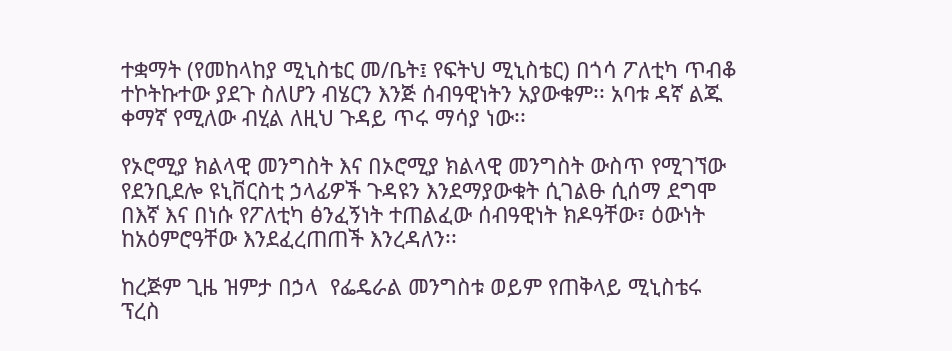ተቋማት (የመከላከያ ሚኒስቴር መ/ቤት፤ የፍትህ ሚኒስቴር) በጎሳ ፖለቲካ ጥብቆ ተኮትኩተው ያደጉ ስለሆን ብሄርን እንጅ ሰብዓዊነትን አያውቁም፡፡ አባቱ ዳኛ ልጁ ቀማኛ የሚለው ብሂል ለዚህ ጉዳይ ጥሩ ማሳያ ነው፡፡

የኦሮሚያ ክልላዊ መንግስት እና በኦሮሚያ ክልላዊ መንግስት ውስጥ የሚገኘው የደንቢደሎ ዩኒቨርስቲ ኃላፊዎች ጉዳዩን እንደማያውቁት ሲገልፁ ሲሰማ ደግሞ በእኛ እና በነሱ የፖለቲካ ፅንፈኝነት ተጠልፈው ሰብዓዊነት ክዶዓቸው፣ ዕውነት ከአዕምሮዓቸው እንደፈረጠጠች እንረዳለን፡፡

ከረጅም ጊዜ ዝምታ በኃላ  የፌዴራል መንግስቱ ወይም የጠቅላይ ሚኒስቴሩ ፕረስ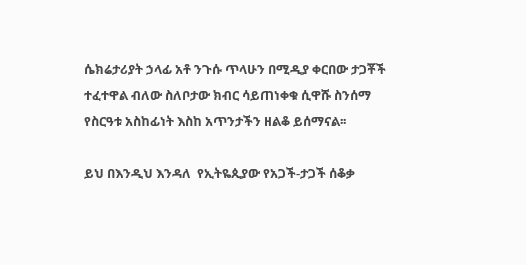ሴክሬታሪያት ኃላፊ አቶ ንጉሱ ጥላሁን በሚዲያ ቀርበው ታጋቾች ተፈተዋል ብለው ስለቦታው ክብር ሳይጠነቀቁ ሲዋሹ ስንሰማ የስርዓቱ አስከፊነት እስከ አጥንታችን ዘልቆ ይሰማናል፡፡

ይህ በእንዲህ እንዳለ  የኢትዬጲያው የአጋች-ታጋች ሰቆቃ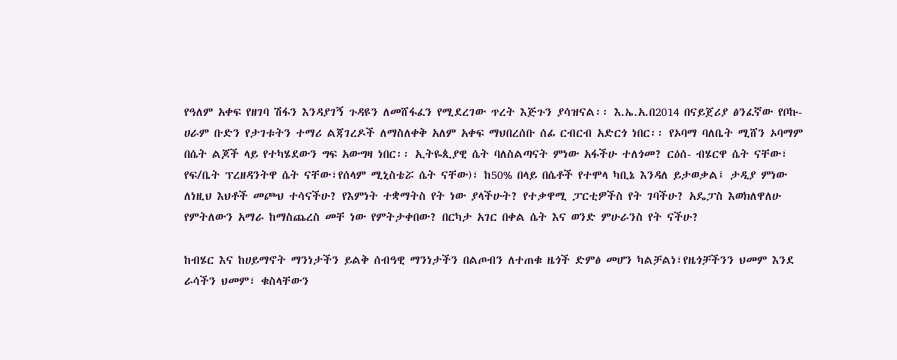የዓለም አቀፍ የዘገባ ሽፋን እንዳያገኝ ጉዳዩን ለመሸፋፈን የሚደረገው ጥረት እጅጉን ያሳዝናል፡፡ እ.ኤ.አ.በ2014 በናይጀሪያ ፅንፈኛው የቦኩ-ሀራም ቡድን የታገቱትን ተማሪ ልጃገረዶች ለማስለቀቅ አለም አቀፍ ማህበረሰቡ ሰፊ ርብርብ አድርጎ ነበር፡፡ የኦባማ ባለቤት ሚሸን ኦባማም በሴት ልጆች ላይ የተካሄደውን ግፍ አውግዛ ነበር፡፡ ኢትዬጲያዊ ሴት ባለስልጣናት ምነው አፋችሁ ተለጎመ? ርዕሰ- ብሄርዋ ሴት ናቸው፣ የፍ/ቤት ፕረዘዳንትዋ ሴት ናቸው፣የሰላም ሚኒስቴሯ ሴት ናቸው)፣ ከ50% በላይ በሴቶች የተሞላ ካቢኔ እንዳለ ይታወቃል፤ ታዲያ ምነው ለነዚህ እህቶች መጮህ ተሳናችሁ? የእምነት ተቋማትስ የት ነው ያላችሁት? የተቃዋሚ ፓርቲዎችስ የት ገባችሁ? አዴፓስ እወክለዋለሁ የምትለውን አማራ ከማስጨረስ መቸ ነው የምትታቀበው? በርካታ አገር በቀል ሴት እና ወንድ ምሁራንስ የት ናችሁ?

ከብሄር እና ከሀይማኖት ማንነታችን ይልቅ ሰብዓዊ ማንነታችን በልጦብን ለተጠቁ ዜጎች ድምፅ መሆን ካልቻልነ፣የዜጎቻችንን ህመም እንደ ራሳችን ህመም፣ ቁስላቸውን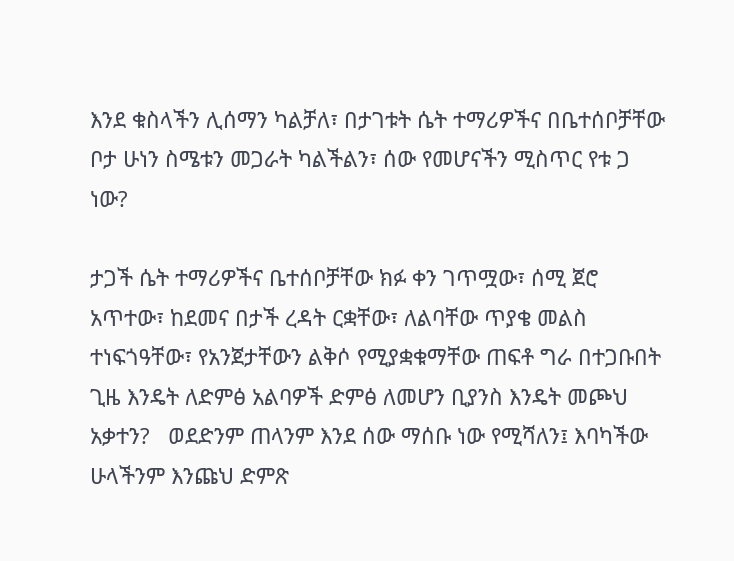እንደ ቁስላችን ሊሰማን ካልቻለ፣ በታገቱት ሴት ተማሪዎችና በቤተሰቦቻቸው ቦታ ሁነን ስሜቱን መጋራት ካልችልን፣ ሰው የመሆናችን ሚስጥር የቱ ጋ ነው?

ታጋች ሴት ተማሪዎችና ቤተሰቦቻቸው ክፉ ቀን ገጥሟው፣ ሰሚ ጀሮ አጥተው፣ ከደመና በታች ረዳት ርቋቸው፣ ለልባቸው ጥያቄ መልስ ተነፍጎዓቸው፣ የአንጀታቸውን ልቅሶ የሚያቋቁማቸው ጠፍቶ ግራ በተጋቡበት ጊዜ እንዴት ለድምፅ አልባዎች ድምፅ ለመሆን ቢያንስ እንዴት መጮህ አቃተን?   ወደድንም ጠላንም እንደ ሰው ማሰቡ ነው የሚሻለን፤ እባካችው ሁላችንም እንጩህ ድምጽ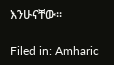እንሁናቸው፡፡

Filed in: Amharic